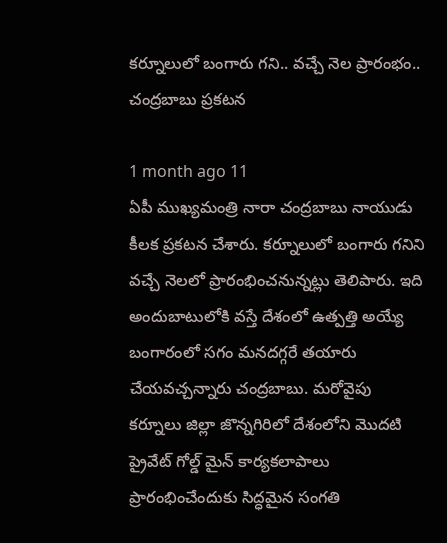కర్నూలులో బంగారు గని.. వచ్చే నెల ప్రారంభం.. చంద్రబాబు ప్రకటన

1 month ago 11
ఏపీ ముఖ్యమంత్రి నారా చంద్రబాబు నాయుడు కీలక ప్రకటన చేశారు. కర్నూలులో బంగారు గనిని వచ్చే నెలలో ప్రారంభించనున్నట్లు తెలిపారు. ఇది అందుబాటులోకి వస్తే దేశంలో ఉత్పత్తి అయ్యే బంగారంలో సగం మనదగ్గరే తయారు చేయవచ్చన్నారు చంద్రబాబు. మరోవైపు కర్నూలు జిల్లా జొన్నగిరిలో దేశంలోని మొదటి ప్రైవేట్ గోల్డ్ మైన్ కార్యకలాపాలు ప్రారంభించేందుకు సిద్ధమైన సంగతి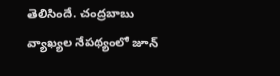తెలిసిందే. చంద్రబాబు వ్యాఖ్యల నేపథ్యంలో జూన్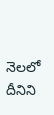నెలలో దీనిని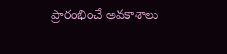ప్రారంభించే అవకాశాలు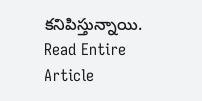కనిపిస్తున్నాయి.
Read Entire Article